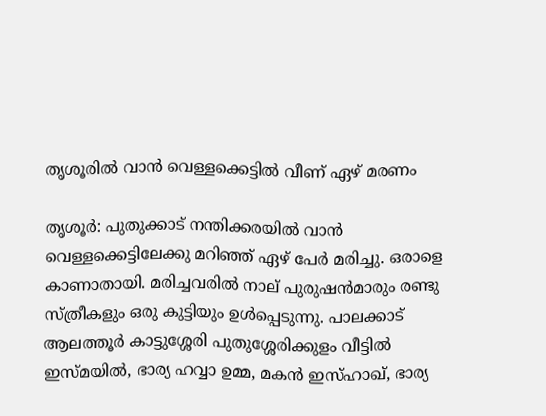തൃശൂരില്‍ വാന്‍ വെള്ളക്കെട്ടിൽ വീണ് ഏഴ് മരണം

തൃശൂര്‍: പുതുക്കാട് നന്തിക്കരയില്‍ വാന്‍ വെള്ളക്കെട്ടിലേക്കു മറിഞ്ഞ് ഏഴ് പേര്‍ മരിച്ചു. ഒരാളെ കാണാതായി. മരിച്ചവരില്‍ നാല് പുരുഷന്‍മാരും രണ്ടു സ്ത്രീകളും ഒരു കുട്ടിയും ഉള്‍പ്പെടുന്നു. പാലക്കാട് ആലത്തൂര്‍ കാട്ടുശ്ശേരി പുതുശ്ശേരിക്കുളം വീട്ടില്‍ ഇസ്മയിൽ, ഭാര്യ ഹവ്വാ ഉമ്മ, മകന്‍ ഇസ്ഹാഖ്, ഭാര്യ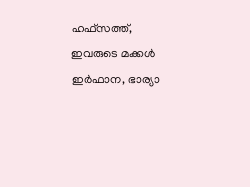ഹഫ്സത്ത്, ഇവരുടെ മക്കള്‍ ഇര്‍ഫാന, ഭാര്യാ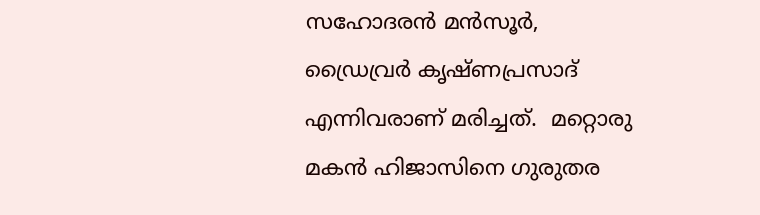സഹോദരന്‍ മന്‍സൂര്‍, ഡ്രൈവ്രര്‍ കൃഷ്ണപ്രസാദ് എന്നിവരാണ് മരിച്ചത്.  മറ്റൊരു മകന്‍ ഹിജാസിനെ ഗുരുതര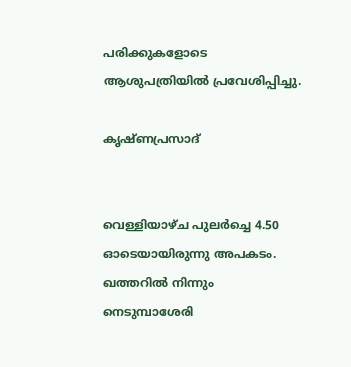പരിക്കുകളോടെ ആശുപത്രിയില്‍ പ്രവേശിപ്പിച്ചു.

കൃഷ്ണപ്രസാദ്


വെള്ളിയാഴ്ച പുലര്‍ച്ചെ 4.50 ഓടെയായിരുന്നു അപകടം. ഖത്തറിൽ നിന്നും നെടുമ്പാശേരി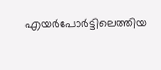എയര്‍പോര്‍ട്ടിലെത്തിയ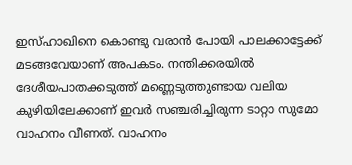ഇസ്ഹാഖിനെ കൊണ്ടു വരാൻ പോയി പാലക്കാട്ടേക്ക് മടങ്ങവേയാണ് അപകടം. നന്തിക്കരയില്‍ ദേശീയപാതക്കടുത്ത് മണ്ണെടുത്തുണ്ടായ വലിയ കുഴിയിലേക്കാണ് ഇവര്‍ സഞ്ചരിച്ചിരുന്ന ടാറ്റാ സുമോ വാഹനം വീണത്. വാഹനം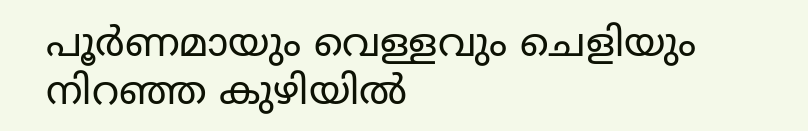പൂര്‍ണമായും വെള്ളവും ചെളിയും നിറഞ്ഞ കുഴിയില്‍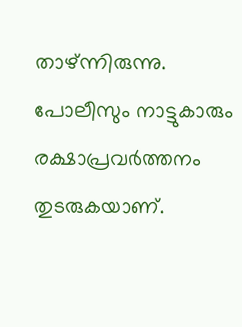താഴ്ന്നിരുന്നു. പോലീസും നാട്ടുകാരും രക്ഷാപ്രവര്‍ത്തനം തുടരുകയാണ്.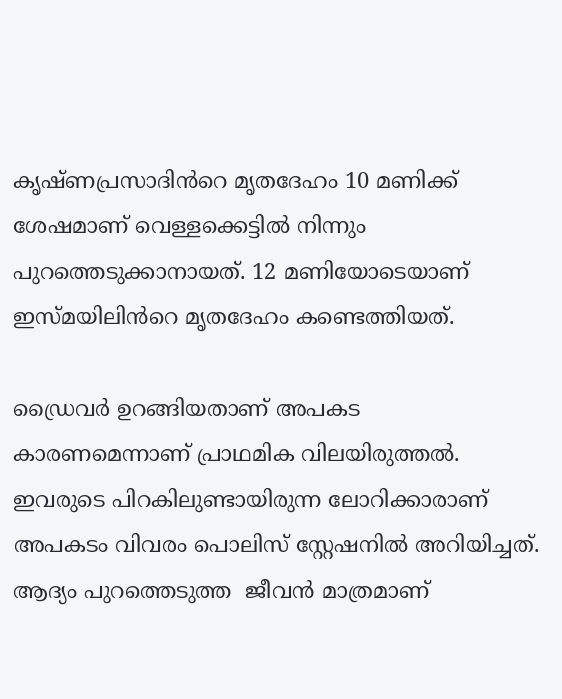കൃഷ്ണപ്രസാദിൻറെ മൃതദേഹം 10 മണിക്ക് ശേഷമാണ് വെള്ളക്കെട്ടിൽ നിന്നും പുറത്തെടുക്കാനായത്. 12 മണിയോടെയാണ് ഇസ്മയിലിൻറെ മൃതദേഹം കണ്ടെത്തിയത്.

ഡ്രൈവര്‍ ഉറങ്ങിയതാണ് അപകട കാരണമെന്നാണ് പ്രാഥമിക വിലയിരുത്തല്‍. ഇവരുടെ പിറകിലുണ്ടായിരുന്ന ലോറിക്കാരാണ് അപകടം വിവരം പൊലിസ് സ്റ്റേഷനില്‍ അറിയിച്ചത്. ആദ്യം പുറത്തെടുത്ത  ജീവന്‍ മാത്രമാണ്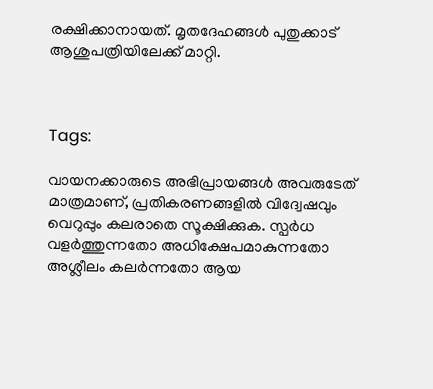രക്ഷിക്കാനായത്. മൃതദേഹങ്ങള്‍ പുതുക്കാട്  ആശുപത്രിയിലേക്ക് മാറ്റി.



Tags:

വായനക്കാരുടെ അഭിപ്രായങ്ങള്‍ അവരുടേത് മാത്രമാണ്, പ്രതികരണങ്ങളിൽ വിദ്വേഷവും വെറുപ്പും കലരാതെ സൂക്ഷിക്കുക. സ്പർധ വളർത്തുന്നതോ അധിക്ഷേപമാകുന്നതോ അശ്ലീലം കലർന്നതോ ആയ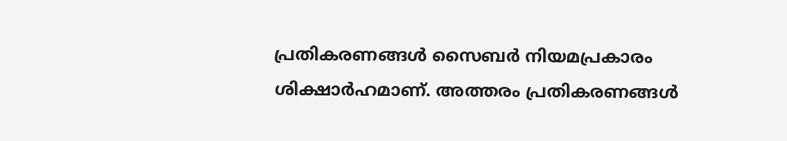പ്രതികരണങ്ങൾ സൈബർ നിയമപ്രകാരം ശിക്ഷാർഹമാണ്. അത്തരം പ്രതികരണങ്ങൾ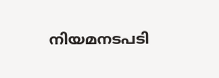നിയമനടപടി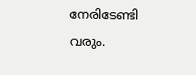നേരിടേണ്ടി വരും.